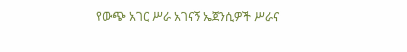የውጭ አገር ሥራ አገናኝ ኤጀንሲዎች ሥራና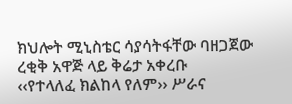ክህሎት ሚኒስቴር ሳያሳትፋቸው ባዘጋጀው ረቂቅ አዋጅ ላይ ቅሬታ አቀረቡ
‹‹የተላለፈ ክልከላ የለም›› ሥራና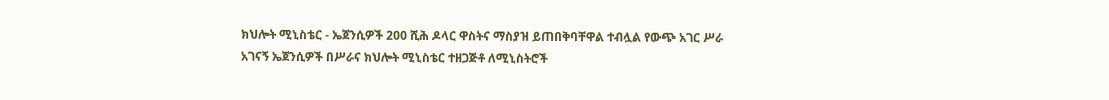ክህሎት ሚኒስቴር - ኤጀንሲዎች 200 ሺሕ ዶላር ዋስትና ማስያዝ ይጠበቅባቸዋል ተብሏል የውጭ አገር ሥራ አገናኝ ኤጀንሲዎች በሥራና ክህሎት ሚኒስቴር ተዘጋጅቶ ለሚኒስትሮች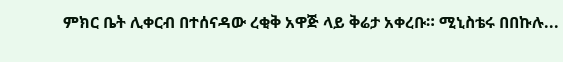ምክር ቤት ሊቀርብ በተሰናዳው ረቂቅ አዋጅ ላይ ቅሬታ አቀረቡ። ሚኒስቴሩ በበኩሉ...